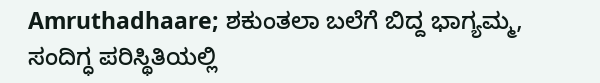Amruthadhaare; ಶಕುಂತಲಾ ಬಲೆಗೆ ಬಿದ್ದ ಭಾಗ್ಯಮ್ಮ, ಸಂದಿಗ್ಧ ಪರಿಸ್ಥಿತಿಯಲ್ಲಿ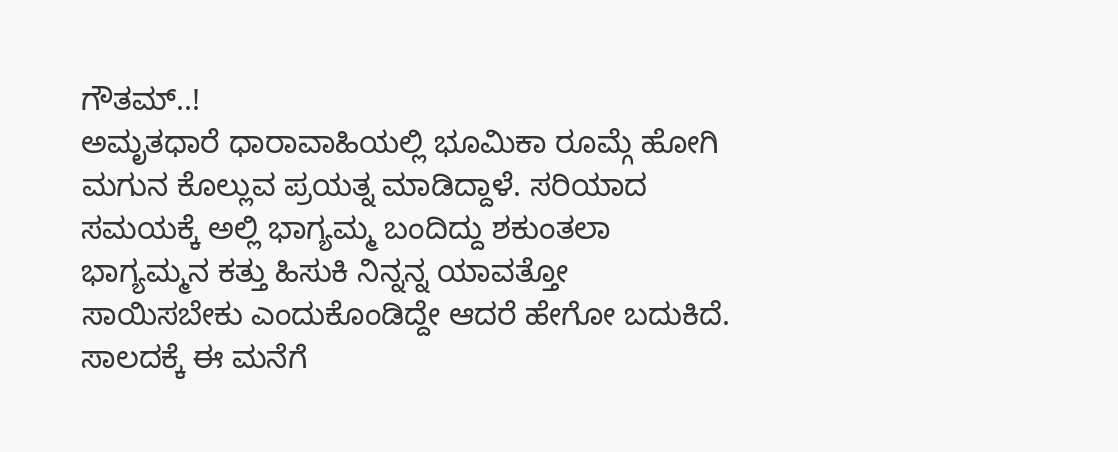ಗೌತಮ್..!
ಅಮೃತಧಾರೆ ಧಾರಾವಾಹಿಯಲ್ಲಿ ಭೂಮಿಕಾ ರೂಮ್ಗೆ ಹೋಗಿ ಮಗುನ ಕೊಲ್ಲುವ ಪ್ರಯತ್ನ ಮಾಡಿದ್ದಾಳೆ. ಸರಿಯಾದ ಸಮಯಕ್ಕೆ ಅಲ್ಲಿ ಭಾಗ್ಯಮ್ಮ ಬಂದಿದ್ದು ಶಕುಂತಲಾ ಭಾಗ್ಯಮ್ಮನ ಕತ್ತು ಹಿಸುಕಿ ನಿನ್ನನ್ನ ಯಾವತ್ತೋ ಸಾಯಿಸಬೇಕು ಎಂದುಕೊಂಡಿದ್ದೇ ಆದರೆ ಹೇಗೋ ಬದುಕಿದೆ. ಸಾಲದಕ್ಕೆ ಈ ಮನೆಗೆ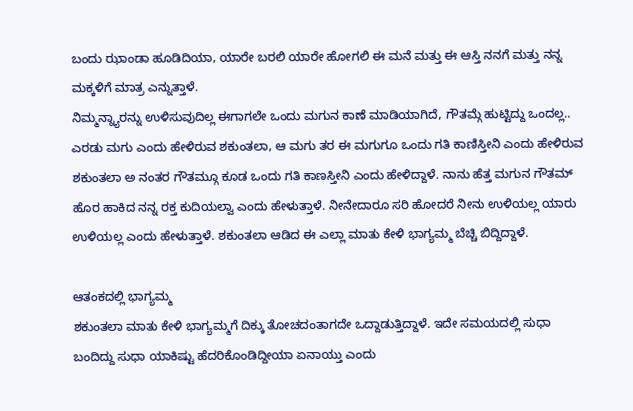ಬಂದು ಝಾಂಡಾ ಹೂಡಿದಿಯಾ, ಯಾರೇ ಬರಲಿ ಯಾರೇ ಹೋಗಲಿ ಈ ಮನೆ ಮತ್ತು ಈ ಆಸ್ತಿ ನನಗೆ ಮತ್ತು ನನ್ನ ಮಕ್ಕಳಿಗೆ ಮಾತ್ರ ಎನ್ನುತ್ತಾಳೆ.
ನಿಮ್ಮನ್ನ್ಯಾರನ್ನು ಉಳಿಸುವುದಿಲ್ಲ ಈಗಾಗಲೇ ಒಂದು ಮಗುನ ಕಾಣೆ ಮಾಡಿಯಾಗಿದೆ, ಗೌತಮ್ಗೆ ಹುಟ್ಟಿದ್ದು ಒಂದಲ್ಲ.. ಎರಡು ಮಗು ಎಂದು ಹೇಳಿರುವ ಶಕುಂತಲಾ, ಆ ಮಗು ತರ ಈ ಮಗುಗೂ ಒಂದು ಗತಿ ಕಾಣಿಸ್ತೀನಿ ಎಂದು ಹೇಳಿರುವ ಶಕುಂತಲಾ ಅ ನಂತರ ಗೌತಮ್ಗೂ ಕೂಡ ಒಂದು ಗತಿ ಕಾಣಸ್ತೀನಿ ಎಂದು ಹೇಳಿದ್ದಾಳೆ. ನಾನು ಹೆತ್ತ ಮಗುನ ಗೌತಮ್ ಹೊರ ಹಾಕಿದ ನನ್ನ ರಕ್ತ ಕುದಿಯಲ್ವಾ ಎಂದು ಹೇಳುತ್ತಾಳೆ. ನೀನೇದಾರೂ ಸರಿ ಹೋದರೆ ನೀನು ಉಳಿಯಲ್ಲ ಯಾರು ಉಳಿಯಲ್ಲ ಎಂದು ಹೇಳುತ್ತಾಳೆ. ಶಕುಂತಲಾ ಆಡಿದ ಈ ಎಲ್ಲಾ ಮಾತು ಕೇಳಿ ಭಾಗ್ಯಮ್ಮ ಬೆಚ್ಚಿ ಬಿದ್ದಿದ್ದಾಳೆ.

ಆತಂಕದಲ್ಲಿ ಭಾಗ್ಯಮ್ಮ
ಶಕುಂತಲಾ ಮಾತು ಕೇಳಿ ಭಾಗ್ಯಮ್ಮಗೆ ದಿಕ್ಕು ತೋಚದಂತಾಗದೇ ಒದ್ದಾಡುತ್ತಿದ್ದಾಳೆ. ಇದೇ ಸಮಯದಲ್ಲಿ ಸುಧಾ ಬಂದಿದ್ದು ಸುಧಾ ಯಾಕಿಷ್ಟು ಹೆದರಿಕೊಂಡಿದ್ದೀಯಾ ಏನಾಯ್ತು ಎಂದು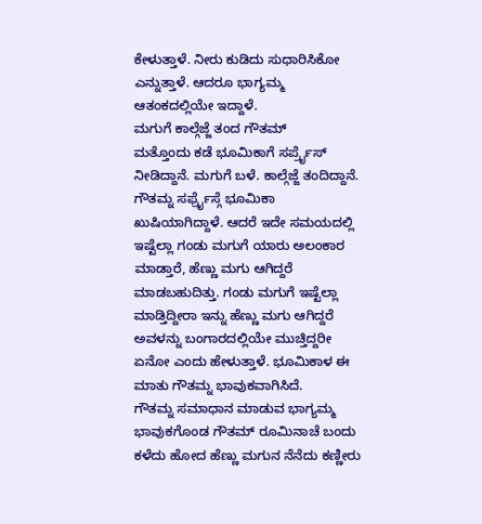ಕೇಳುತ್ತಾಳೆ. ನೀರು ಕುಡಿದು ಸುಧಾರಿಸಿಕೋ ಎನ್ನುತ್ತಾಳೆ. ಆದರೂ ಭಾಗ್ಯಮ್ಮ ಆತಂಕದಲ್ಲಿಯೇ ಇದ್ದಾಳೆ.
ಮಗುಗೆ ಕಾಲ್ಗೆಜ್ಜೆ ತಂದ ಗೌತಮ್
ಮತ್ತೊಂದು ಕಡೆ ಭೂಮಿಕಾಗೆ ಸರ್ಪ್ರೈಸ್ ನೀಡಿದ್ದಾನೆ. ಮಗುಗೆ ಬಳೆ. ಕಾಲ್ಗೆಜ್ಜೆ ತಂದಿದ್ದಾನೆ. ಗೌತಮ್ನ ಸರ್ಫ್ರೈಸ್ಗೆ ಭೂಮಿಕಾ ಖುಷಿಯಾಗಿದ್ದಾಳೆ. ಆದರೆ ಇದೇ ಸಮಯದಲ್ಲಿ ಇಷ್ಟೆಲ್ಲಾ ಗಂಡು ಮಗುಗೆ ಯಾರು ಅಲಂಕಾರ ಮಾಡ್ತಾರೆ, ಹೆಣ್ಣು ಮಗು ಆಗಿದ್ದರೆ ಮಾಡಬಹುದಿತ್ತು. ಗಂಡು ಮಗುಗೆ ಇಷ್ಟೆಲ್ಲಾ ಮಾಡ್ತಿದ್ದೀರಾ ಇನ್ನು ಹೆಣ್ಣು ಮಗು ಆಗಿದ್ದರೆ ಅವಳನ್ನು ಬಂಗಾರದಲ್ಲಿಯೇ ಮುಚ್ತಿದ್ದರೀ ಏನೋ ಎಂದು ಹೇಳುತ್ತಾಳೆ. ಭೂಮಿಕಾಳ ಈ ಮಾತು ಗೌತಮ್ನ ಭಾವುಕವಾಗಿಸಿದೆ.
ಗೌತಮ್ನ ಸಮಾಧಾನ ಮಾಡುವ ಭಾಗ್ಯಮ್ಮ
ಭಾವುಕಗೊಂಡ ಗೌತಮ್ ರೂಮಿನಾಚೆ ಬಂದು ಕಳೆದು ಹೋದ ಹೆಣ್ಣು ಮಗುನ ನೆನೆದು ಕಣ್ಣೀರು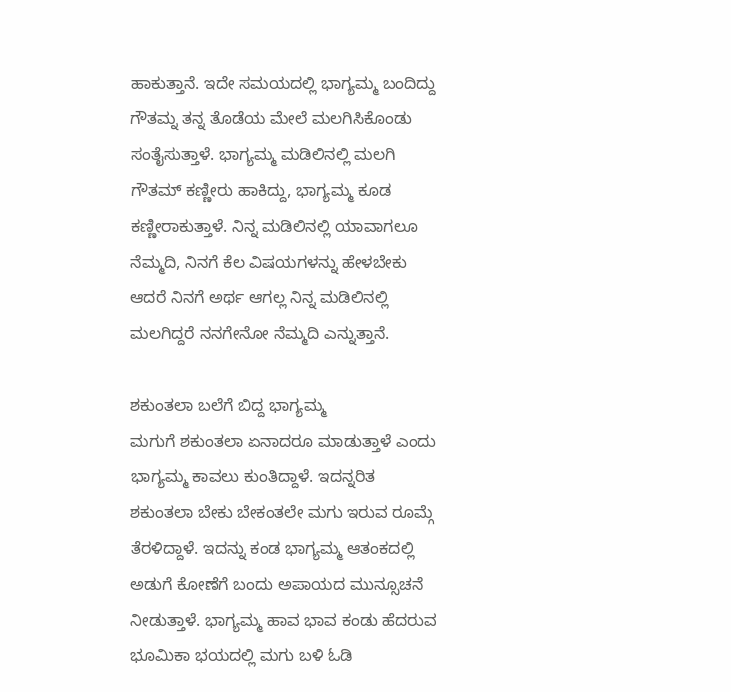ಹಾಕುತ್ತಾನೆ. ಇದೇ ಸಮಯದಲ್ಲಿ ಭಾಗ್ಯಮ್ಮ ಬಂದಿದ್ದು ಗೌತಮ್ನ ತನ್ನ ತೊಡೆಯ ಮೇಲೆ ಮಲಗಿಸಿಕೊಂಡು ಸಂತೈಸುತ್ತಾಳೆ. ಭಾಗ್ಯಮ್ಮ ಮಡಿಲಿನಲ್ಲಿ ಮಲಗಿ ಗೌತಮ್ ಕಣ್ಣೀರು ಹಾಕಿದ್ದು, ಭಾಗ್ಯಮ್ಮ ಕೂಡ ಕಣ್ಣೀರಾಕುತ್ತಾಳೆ. ನಿನ್ನ ಮಡಿಲಿನಲ್ಲಿ ಯಾವಾಗಲೂ ನೆಮ್ಮದಿ, ನಿನಗೆ ಕೆಲ ವಿಷಯಗಳನ್ನು ಹೇಳಬೇಕು ಆದರೆ ನಿನಗೆ ಅರ್ಥ ಆಗಲ್ಲ ನಿನ್ನ ಮಡಿಲಿನಲ್ಲಿ ಮಲಗಿದ್ದರೆ ನನಗೇನೋ ನೆಮ್ಮದಿ ಎನ್ನುತ್ತಾನೆ.

ಶಕುಂತಲಾ ಬಲೆಗೆ ಬಿದ್ದ ಭಾಗ್ಯಮ್ಮ
ಮಗುಗೆ ಶಕುಂತಲಾ ಏನಾದರೂ ಮಾಡುತ್ತಾಳೆ ಎಂದು ಭಾಗ್ಯಮ್ಮ ಕಾವಲು ಕುಂತಿದ್ದಾಳೆ. ಇದನ್ನರಿತ ಶಕುಂತಲಾ ಬೇಕು ಬೇಕಂತಲೇ ಮಗು ಇರುವ ರೂಮ್ಗೆ ತೆರಳಿದ್ದಾಳೆ. ಇದನ್ನು ಕಂಡ ಭಾಗ್ಯಮ್ಮ ಆತಂಕದಲ್ಲಿ ಅಡುಗೆ ಕೋಣೆಗೆ ಬಂದು ಅಪಾಯದ ಮುನ್ಸೂಚನೆ ನೀಡುತ್ತಾಳೆ. ಭಾಗ್ಯಮ್ಮ ಹಾವ ಭಾವ ಕಂಡು ಹೆದರುವ ಭೂಮಿಕಾ ಭಯದಲ್ಲಿ ಮಗು ಬಳಿ ಓಡಿ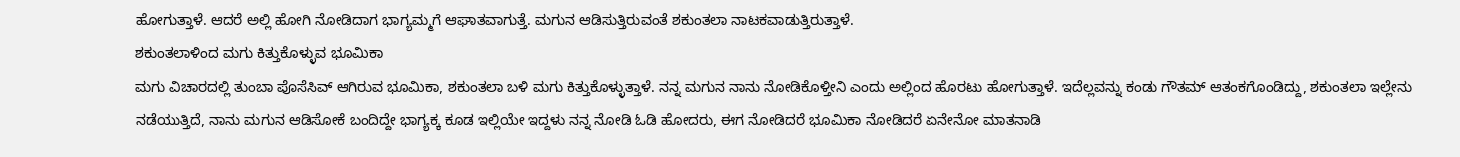ಹೋಗುತ್ತಾಳೆ. ಆದರೆ ಅಲ್ಲಿ ಹೋಗಿ ನೋಡಿದಾಗ ಭಾಗ್ಯಮ್ಮಗೆ ಆಘಾತವಾಗುತ್ತೆ. ಮಗುನ ಆಡಿಸುತ್ತಿರುವಂತೆ ಶಕುಂತಲಾ ನಾಟಕವಾಡುತ್ತಿರುತ್ತಾಳೆ.
ಶಕುಂತಲಾಳಿಂದ ಮಗು ಕಿತ್ತುಕೊಳ್ಳುವ ಭೂಮಿಕಾ
ಮಗು ವಿಚಾರದಲ್ಲಿ ತುಂಬಾ ಪೊಸೆಸಿವ್ ಆಗಿರುವ ಭೂಮಿಕಾ, ಶಕುಂತಲಾ ಬಳಿ ಮಗು ಕಿತ್ತುಕೊಳ್ಳುತ್ತಾಳೆ. ನನ್ನ ಮಗುನ ನಾನು ನೋಡಿಕೊಳ್ತೀನಿ ಎಂದು ಅಲ್ಲಿಂದ ಹೊರಟು ಹೋಗುತ್ತಾಳೆ. ಇದೆಲ್ಲವನ್ನು ಕಂಡು ಗೌತಮ್ ಆತಂಕಗೊಂಡಿದ್ದು, ಶಕುಂತಲಾ ಇಲ್ಲೇನು ನಡೆಯುತ್ತಿದೆ, ನಾನು ಮಗುನ ಆಡಿಸೋಕೆ ಬಂದಿದ್ದೇ ಭಾಗ್ಯಕ್ಕ ಕೂಡ ಇಲ್ಲಿಯೇ ಇದ್ದಳು ನನ್ನ ನೋಡಿ ಓಡಿ ಹೋದರು, ಈಗ ನೋಡಿದರೆ ಭೂಮಿಕಾ ನೋಡಿದರೆ ಏನೇನೋ ಮಾತನಾಡಿ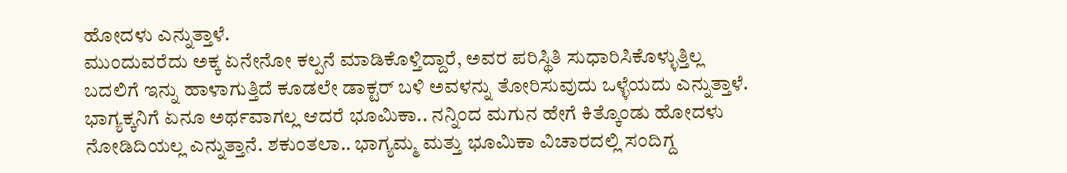ಹೋದಳು ಎನ್ನುತ್ತಾಳೆ.
ಮುಂದುವರೆದು ಅಕ್ಕ ಏನೇನೋ ಕಲ್ಪನೆ ಮಾಡಿಕೊಳ್ತಿದ್ದಾರೆ, ಅವರ ಪರಿಸ್ಥಿತಿ ಸುಧಾರಿಸಿಕೊಳ್ಳುತ್ತಿಲ್ಲ ಬದಲಿಗೆ ಇನ್ನು ಹಾಳಾಗುತ್ತಿದೆ ಕೂಡಲೇ ಡಾಕ್ಟರ್ ಬಳಿ ಅವಳನ್ನು ತೋರಿಸುವುದು ಒಳ್ಳೆಯದು ಎನ್ನುತ್ತಾಳೆ. ಭಾಗ್ಯಕ್ಕನಿಗೆ ಏನೂ ಅರ್ಥವಾಗಲ್ಲ ಆದರೆ ಭೂಮಿಕಾ.. ನನ್ನಿಂದ ಮಗುನ ಹೇಗೆ ಕಿತ್ಕೊಂಡು ಹೋದಳು ನೋಡಿದಿಯಲ್ಲ ಎನ್ನುತ್ತಾನೆ. ಶಕುಂತಲಾ.. ಭಾಗ್ಯಮ್ಮ ಮತ್ತು ಭೂಮಿಕಾ ವಿಚಾರದಲ್ಲಿ ಸಂದಿಗ್ದ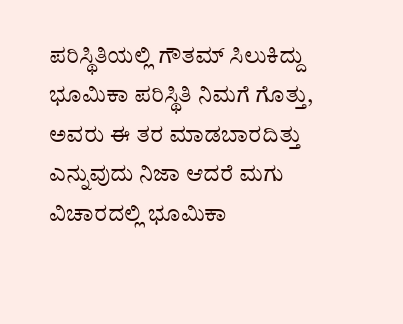ಪರಿಸ್ಥಿತಿಯಲ್ಲಿ ಗೌತಮ್ ಸಿಲುಕಿದ್ದು ಭೂಮಿಕಾ ಪರಿಸ್ಥಿತಿ ನಿಮಗೆ ಗೊತ್ತು, ಅವರು ಈ ತರ ಮಾಡಬಾರದಿತ್ತು ಎನ್ನುವುದು ನಿಜಾ ಆದರೆ ಮಗು ವಿಚಾರದಲ್ಲಿ ಭೂಮಿಕಾ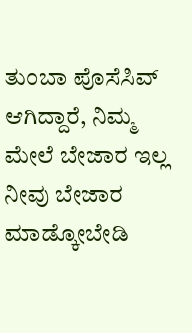ತುಂಬಾ ಪೊಸೆಸಿವ್ ಆಗಿದ್ದಾರೆ, ನಿಮ್ಮ ಮೇಲೆ ಬೇಜಾರ ಇಲ್ಲ ನೀವು ಬೇಜಾರ ಮಾಡ್ಕೋಬೇಡಿ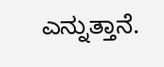ಎನ್ನುತ್ತಾನೆ.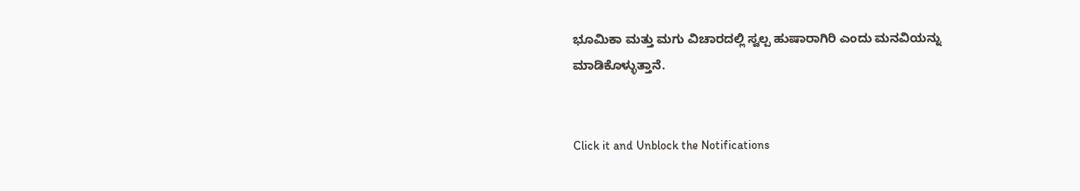ಭೂಮಿಕಾ ಮತ್ತು ಮಗು ವಿಚಾರದಲ್ಲಿ ಸ್ವಲ್ಪ ಹುಷಾರಾಗಿರಿ ಎಂದು ಮನವಿಯನ್ನು ಮಾಡಿಕೊಳ್ಳುತ್ತಾನೆ.


Click it and Unblock the Notifications